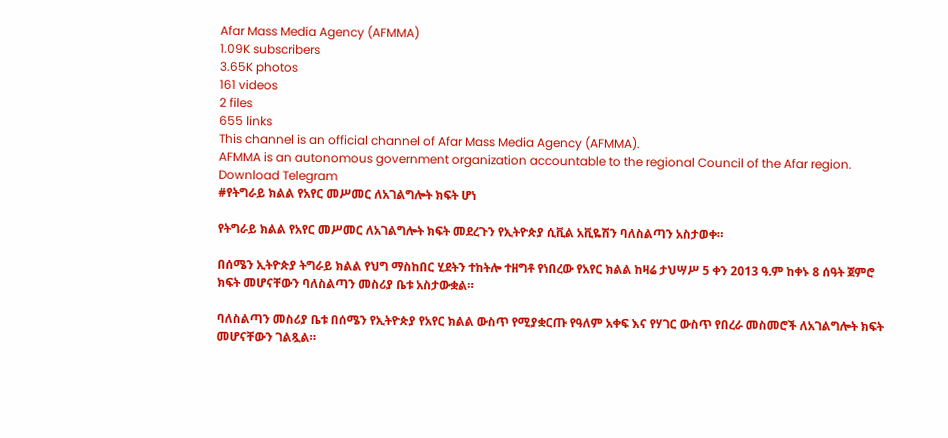Afar Mass Media Agency (AFMMA)
1.09K subscribers
3.65K photos
161 videos
2 files
655 links
This channel is an official channel of Afar Mass Media Agency (AFMMA).
AFMMA is an autonomous government organization accountable to the regional Council of the Afar region.
Download Telegram
#የትግራይ ክልል የአየር መሥመር ለአገልግሎት ክፍት ሆነ

የትግራይ ክልል የአየር መሥመር ለአገልግሎት ክፍት መደረጉን የኢትዮጵያ ሲቪል አቪዬሽን ባለስልጣን አስታወቀ።

በሰሜን ኢትዮጵያ ትግራይ ክልል የህግ ማስከበር ሂደትን ተከትሎ ተዘግቶ የነበረው የአየር ክልል ከዛሬ ታህሣሥ 5 ቀን 2013 ዓ.ም ከቀኑ 8 ሰዓት ጀምሮ ክፍት መሆናቸውን ባለስልጣን መስሪያ ቤቱ አስታውቋል።

ባለስልጣን መስሪያ ቤቱ በሰሜን የኢትዮጵያ የአየር ክልል ውስጥ የሚያቋርጡ የዓለም አቀፍ እና የሃገር ውስጥ የበረራ መስመሮች ለአገልግሎት ክፍት መሆናቸውን ገልጿል።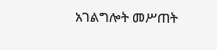አገልግሎት መሥጠት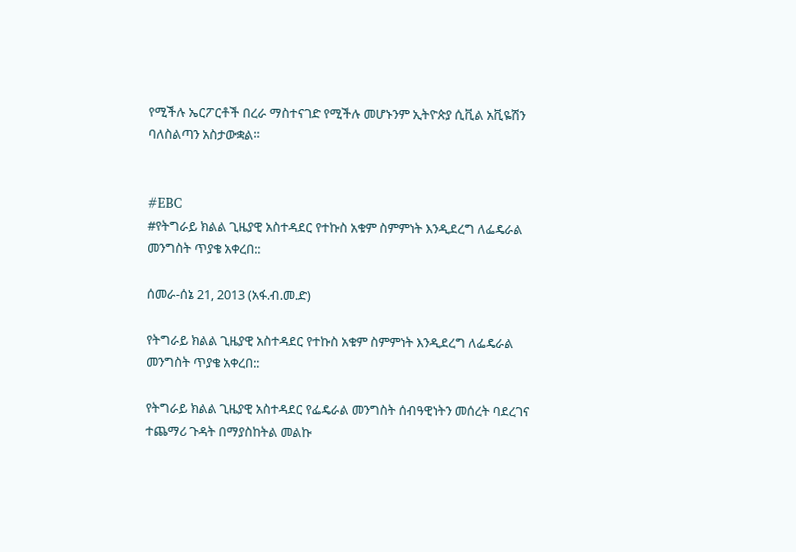የሚችሉ ኤርፖርቶች በረራ ማስተናገድ የሚችሉ መሆኑንም ኢትዮጵያ ሲቪል አቪዬሽን ባለስልጣን አስታውቋል።


#EBC
#የትግራይ ክልል ጊዜያዊ አስተዳደር የተኩስ አቁም ስምምነት እንዲደረግ ለፌዴራል መንግስት ጥያቄ አቀረበ::

ሰመራ-ሰኔ 21, 2013 (አፋ.ብ.መ.ድ)

የትግራይ ክልል ጊዜያዊ አስተዳደር የተኩስ አቁም ስምምነት እንዲደረግ ለፌዴራል መንግስት ጥያቄ አቀረበ::

የትግራይ ክልል ጊዜያዊ አስተዳደር የፌዴራል መንግስት ሰብዓዊነትን መሰረት ባደረገና ተጨማሪ ጉዳት በማያስከትል መልኩ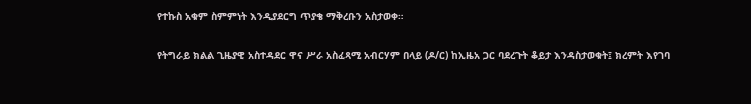የተኩስ አቁም ስምምነት እንዲያደርግ ጥያቄ ማቅረቡን አስታወቀ።

የትግራይ ክልል ጊዜያዊ አስተዳደር ዋና ሥራ አስፈጻሚ አብርሃም በላይ (ዶ/ር) ከኢዜአ ጋር ባደረጉት ቆይታ እንዳስታወቁት፤ ክረምት እየገባ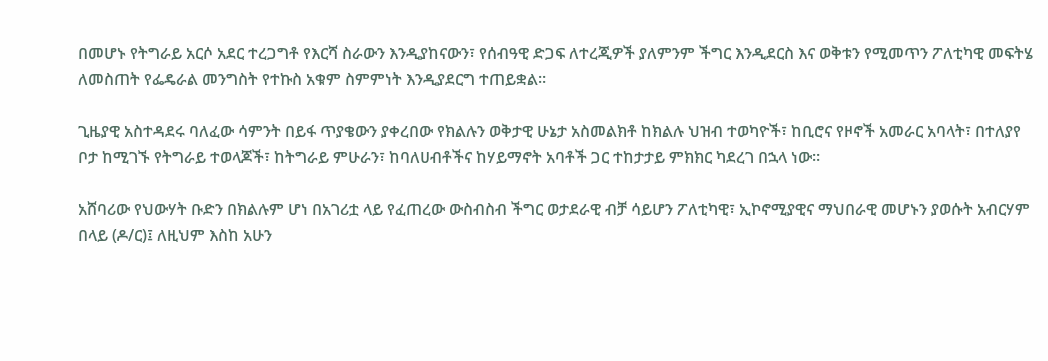በመሆኑ የትግራይ አርሶ አደር ተረጋግቶ የእርሻ ስራውን እንዲያከናውን፣ የሰብዓዊ ድጋፍ ለተረጂዎች ያለምንም ችግር እንዲደርስ እና ወቅቱን የሚመጥን ፖለቲካዊ መፍትሄ ለመስጠት የፌዴራል መንግስት የተኩስ አቁም ስምምነት እንዲያደርግ ተጠይቋል።

ጊዜያዊ አስተዳደሩ ባለፈው ሳምንት በይፋ ጥያቄውን ያቀረበው የክልሉን ወቅታዊ ሁኔታ አስመልክቶ ከክልሉ ህዝብ ተወካዮች፣ ከቢሮና የዞኖች አመራር አባላት፣ በተለያየ ቦታ ከሚገኙ የትግራይ ተወላጆች፣ ከትግራይ ምሁራን፣ ከባለሀብቶችና ከሃይማኖት አባቶች ጋር ተከታታይ ምክክር ካደረገ በኋላ ነው።

አሸባሪው የህውሃት ቡድን በክልሉም ሆነ በአገሪቷ ላይ የፈጠረው ውስብስብ ችግር ወታደራዊ ብቻ ሳይሆን ፖለቲካዊ፣ ኢኮኖሚያዊና ማህበራዊ መሆኑን ያወሱት አብርሃም በላይ (ዶ/ር)፤ ለዚህም እስከ አሁን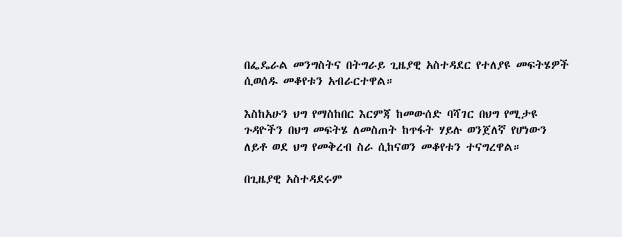በፌዴራል መንግስትና በትግራይ ጊዜያዊ አስተዳደር የተለያዩ መፍትሄዎች ሲወሰዱ መቆየቱን አብራርተዋል።

እስከአሁን ህግ የማስከበር እርምጃ ከመውሰድ ባሻገር በህግ የሚታዩ ጉዳዮችን በህግ መፍትሄ ለመስጠት ከጥፋት ሃይሉ ወንጀለኛ የሆነውን ለይቶ ወደ ህግ የመቅረብ ስራ ሲከናወን መቆየቱን ተናግረዋል።

በጊዜያዊ አስተዳደሩም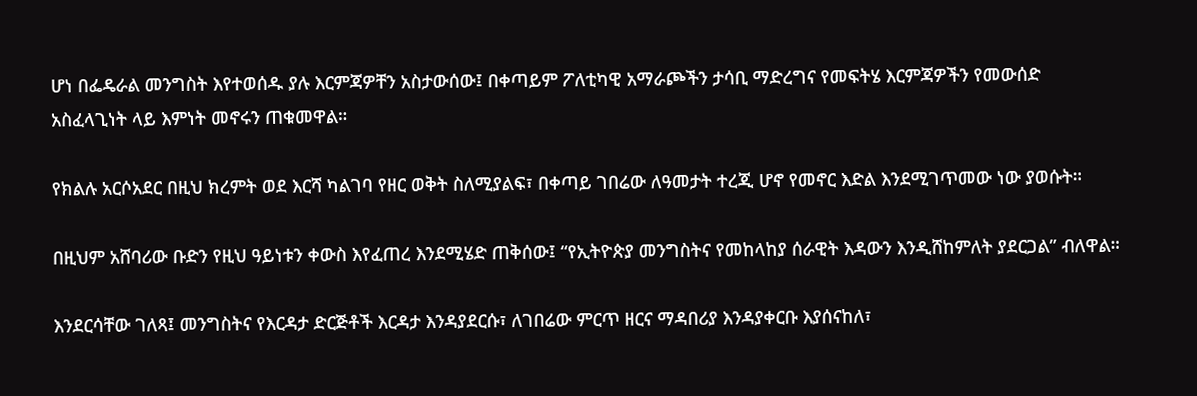ሆነ በፌዴራል መንግስት እየተወሰዱ ያሉ እርምጃዎቸን አስታውሰው፤ በቀጣይም ፖለቲካዊ አማራጮችን ታሳቢ ማድረግና የመፍትሄ እርምጃዎችን የመውሰድ አስፈላጊነት ላይ እምነት መኖሩን ጠቁመዋል።

የክልሉ አርሶአደር በዚህ ክረምት ወደ እርሻ ካልገባ የዘር ወቅት ስለሚያልፍ፣ በቀጣይ ገበሬው ለዓመታት ተረጂ ሆኖ የመኖር እድል እንደሚገጥመው ነው ያወሱት።

በዚህም አሸባሪው ቡድን የዚህ ዓይነቱን ቀውስ እየፈጠረ እንደሚሄድ ጠቅሰው፤ “የኢትዮጵያ መንግስትና የመከላከያ ሰራዊት እዳውን እንዲሸከምለት ያደርጋል” ብለዋል።

እንደርሳቸው ገለጻ፤ መንግስትና የእርዳታ ድርጅቶች እርዳታ እንዳያደርሱ፣ ለገበሬው ምርጥ ዘርና ማዳበሪያ እንዳያቀርቡ እያሰናከለ፣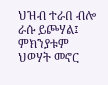ህዝብ ተራበ ብሎ ራሱ ይጮሃል፤ ምክንያቱም ህወሃት መኖር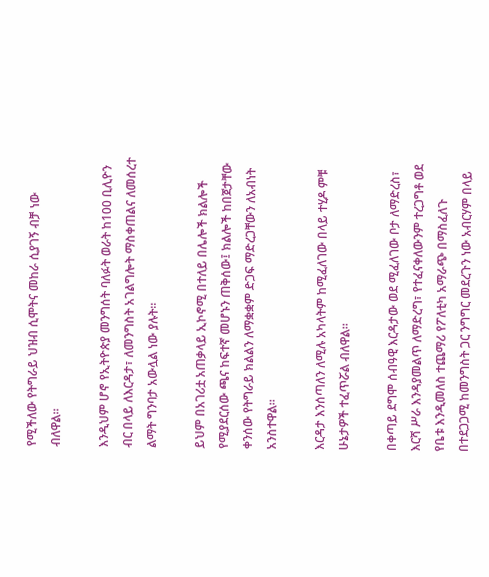የሚችለው የትግራይ ህዝብ ሲሞትና መከራ ሲያገኝ ብቻ ነው ብለዋል።

እንዲህም ሆኖ የኢትዮጵያ መንግሰት ባለፉት ወራት ከ100 ቢሊዮን ብር በላይ ለእርዳታ፣ ለመንግስት አገልግሎት ማስቀጠልና ለመሰረተ ልማት ግንባታ አውሏል ነው ያሉት።

ይህም በአገሪቷ አጠቃላይ ኢኮኖሚ በተለይ በሌሎች ክልሎች የሚያደርሰው ጫና ከፍተኛ መሆኑን ጠቅሰው፤ ክልሎች ከበጀታቸው ቀንሰው የትግራይ ክልልን ለማቋቋም ድጋፍ ማድረጋቸውን ለአብነት አንስተዋል።

እርዳታ እንሰጣለን ለሚሉ አካላትም ከሚፈለገው በላይ ተሂዶ ምቹ ሁኔታዎች ተፈጥሯል ብለዋል።

በቀጣይ ደግሞ ሰብዓዊ እርዳታው ወደ ሚፈለገው ቦታ ለማድረስ፣ እርሻ ሥራ እንዳያመልጥ ለማድረግ፣ የተፈናቀለውንም ተረጋግቶ ወደ የቤቱ እንዲመለስ ተጨማሪ የፖለቲካ አማራጭ በማስፈለጉ በተደጋጋሚ ከመንግስት ጋር ንግግር መደረጉን ነው አብርሃም በላይ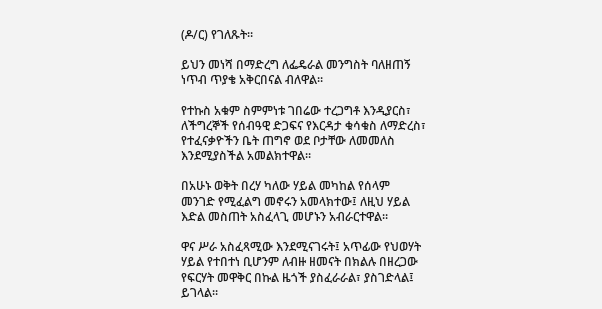(ዶ/ር) የገለጹት።

ይህን መነሻ በማድረግ ለፌዴራል መንግስት ባለዘጠኝ ነጥብ ጥያቄ አቅርበናል ብለዋል።

የተኩስ አቁም ስምምነቱ ገበሬው ተረጋግቶ እንዲያርስ፣ ለችግረኞች የሰብዓዊ ድጋፍና የእርዳታ ቁሳቁስ ለማድረስ፣ የተፈናቃዮችን ቤት ጠግኖ ወደ ቦታቸው ለመመለስ እንደሚያስችል አመልክተዋል።

በአሁኑ ወቅት በረሃ ካለው ሃይል መካከል የሰላም መንገድ የሚፈልግ መኖሩን አመላክተው፤ ለዚህ ሃይል እድል መስጠት አስፈላጊ መሆኑን አብራርተዋል።

ዋና ሥራ አስፈጻሚው እንደሚናገሩት፤ አጥፊው የህወሃት ሃይል የተበተነ ቢሆንም ለብዙ ዘመናት በክልሉ በዘረጋው የፍርሃት መዋቅር በኩል ዜጎች ያስፈራራል፣ ያስገድላል፤ ይገላል።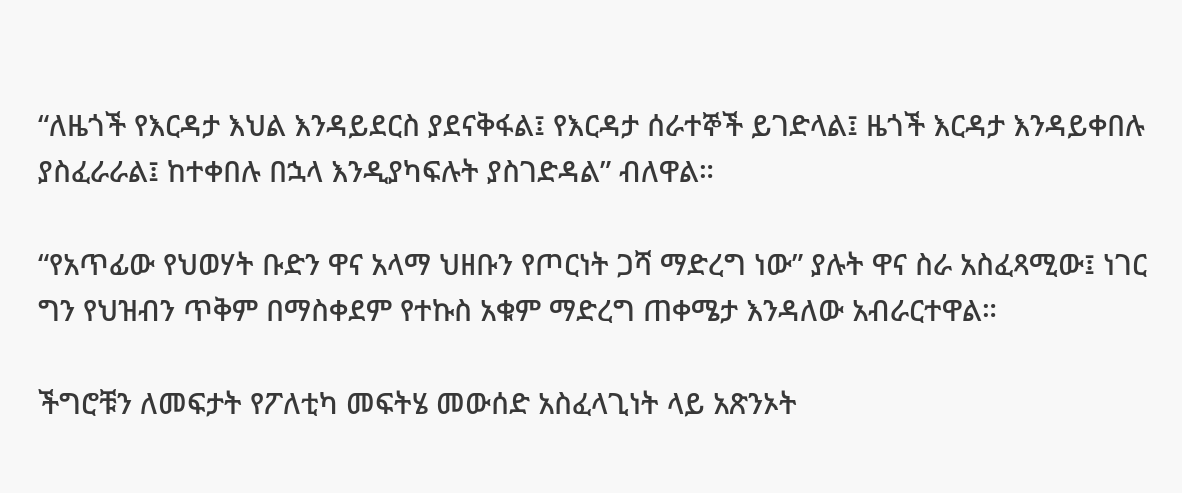“ለዜጎች የእርዳታ እህል እንዳይደርስ ያደናቅፋል፤ የእርዳታ ሰራተኞች ይገድላል፤ ዜጎች እርዳታ እንዳይቀበሉ ያስፈራራል፤ ከተቀበሉ በኋላ እንዲያካፍሉት ያስገድዳል” ብለዋል።

“የአጥፊው የህወሃት ቡድን ዋና አላማ ህዘቡን የጦርነት ጋሻ ማድረግ ነው” ያሉት ዋና ስራ አስፈጻሚው፤ ነገር ግን የህዝብን ጥቅም በማስቀደም የተኩስ አቁም ማድረግ ጠቀሜታ እንዳለው አብራርተዋል።

ችግሮቹን ለመፍታት የፖለቲካ መፍትሄ መውሰድ አስፈላጊነት ላይ አጽንኦት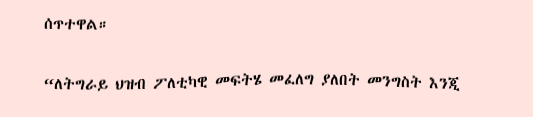ሰጥተዋል።

“ለትግራይ ህዝብ ፖለቲካዊ መፍትሄ መፈለግ ያለበት መንግስት እንጂ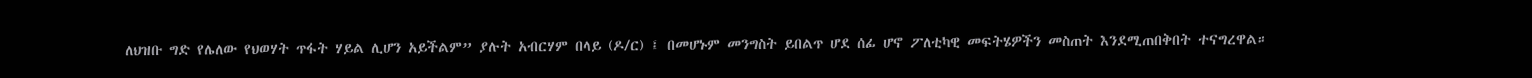ለህዝቡ ግድ የሌለው የህወሃት ጥፋት ሃይል ሊሆን አይችልም” ያሉት አብርሃም በላይ (ዶ/ር) ፤ በመሆኑም መንግስት ይበልጥ ሆደ ሰፊ ሆኖ ፖለቲካዊ መፍትሄዎችን መስጠት እንደሚጠበቅበት ተናግረዋል።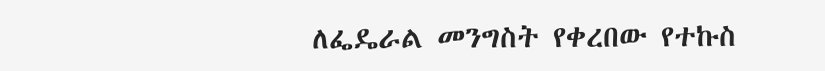ለፌዴራል መንግስት የቀረበው የተኩስ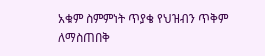አቁም ስምምነት ጥያቄ የህዝብን ጥቅም ለማስጠበቅ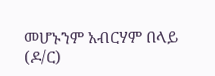መሆኑንም አብርሃም በላይ (ዶ/ር)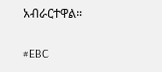አብራርተዋል።

#EBC